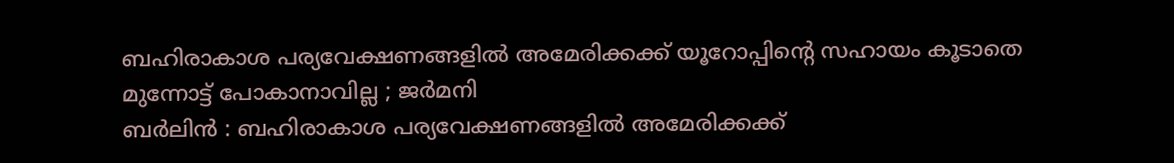ബഹിരാകാശ പര്യവേക്ഷണങ്ങളിൽ അമേരിക്കക്ക് യൂറോപ്പിന്റെ സഹായം കൂടാതെ മുന്നോട്ട് പോകാനാവില്ല ; ജർമനി
ബർലിൻ : ബഹിരാകാശ പര്യവേക്ഷണങ്ങളിൽ അമേരിക്കക്ക്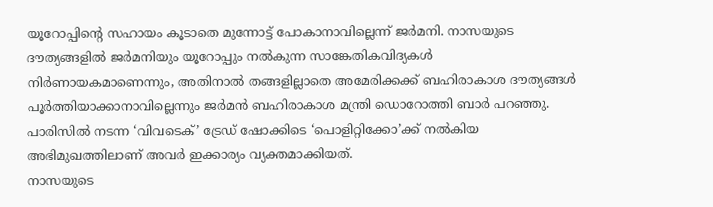യൂറോപ്പിന്റെ സഹായം കൂടാതെ മുന്നോട്ട് പോകാനാവില്ലെന്ന് ജർമനി. നാസയുടെ ദൗത്യങ്ങളിൽ ജർമനിയും യൂറോപ്പും നൽകുന്ന സാങ്കേതികവിദ്യകൾ നിർണായകമാണെന്നും, അതിനാൽ തങ്ങളില്ലാതെ അമേരിക്കക്ക് ബഹിരാകാശ ദൗത്യങ്ങൾ പൂർത്തിയാക്കാനാവില്ലെന്നും ജർമൻ ബഹിരാകാശ മന്ത്രി ഡൊറോത്തി ബാർ പറഞ്ഞു. പാരിസിൽ നടന്ന ‘വിവടെക്’ ട്രേഡ് ഷോക്കിടെ ‘പൊളിറ്റിക്കോ’ക്ക് നൽകിയ അഭിമുഖത്തിലാണ് അവർ ഇക്കാര്യം വ്യക്തമാക്കിയത്.
നാസയുടെ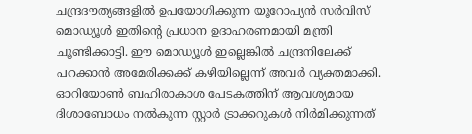ചന്ദ്രദൗത്യങ്ങളിൽ ഉപയോഗിക്കുന്ന യൂറോപ്യൻ സർവിസ് മൊഡ്യൂൾ ഇതിന്റെ പ്രധാന ഉദാഹരണമായി മന്ത്രി ചൂണ്ടിക്കാട്ടി. ഈ മൊഡ്യൂൾ ഇല്ലെങ്കിൽ ചന്ദ്രനിലേക്ക് പറക്കാൻ അമേരിക്കക്ക് കഴിയില്ലെന്ന് അവർ വ്യക്തമാക്കി.
ഓറിയോൺ ബഹിരാകാശ പേടകത്തിന് ആവശ്യമായ ദിശാബോധം നൽകുന്ന സ്റ്റാർ ട്രാക്കറുകൾ നിർമിക്കുന്നത്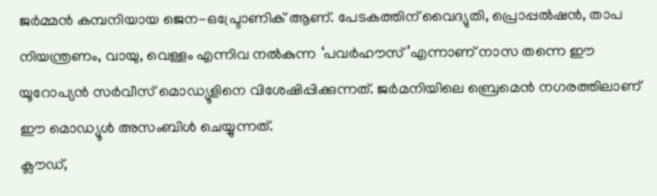ജർമ്മൻ കമ്പനിയായ ജെന-ഒപ്ട്രോണിക് ആണ്. പേടകത്തിന് വൈദ്യുതി, പ്രൊപ്പൽഷൻ, താപ നിയന്ത്രണം, വായു, വെള്ളം എന്നിവ നൽകുന്ന ‘പവർഹൗസ്’എന്നാണ് നാസ തന്നെ ഈ യൂറോപ്യൻ സർവീസ് മൊഡ്യൂളിനെ വിശേഷിപ്പിക്കുന്നത്. ജർമനിയിലെ ബ്രെമെൻ നഗരത്തിലാണ് ഈ മൊഡ്യൂൾ അസംബിൾ ചെയ്യുന്നത്.
ക്ലൗഡ്,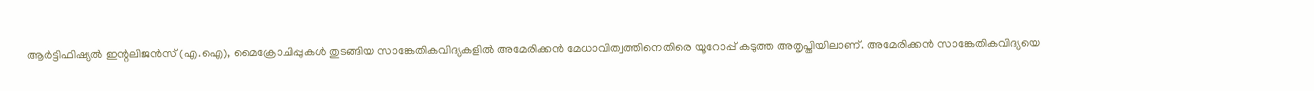ആർട്ടിഫിഷ്യൽ ഇന്റലിജൻസ് (എ.ഐ), മൈക്രോചിപ്പുകൾ തുടങ്ങിയ സാങ്കേതികവിദ്യകളിൽ അമേരിക്കൻ മേധാവിത്വത്തിനെതിരെ യൂറോപ്പ് കടുത്ത അതൃപ്തിയിലാണ്. അമേരിക്കൻ സാങ്കേതികവിദ്യയെ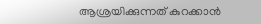ആശ്രയിക്കുന്നത് കുറക്കാൻ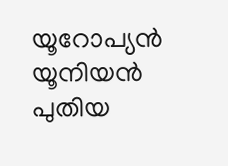യൂറോപ്യൻ യൂനിയൻ പുതിയ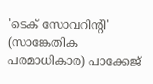'ടെക് സോവറിന്റി' (സാങ്കേതിക പരമാധികാര) പാക്കേജ്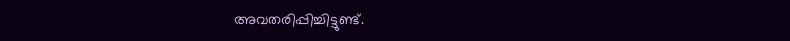അവതരിപ്പിച്ചിട്ടുണ്ട്.